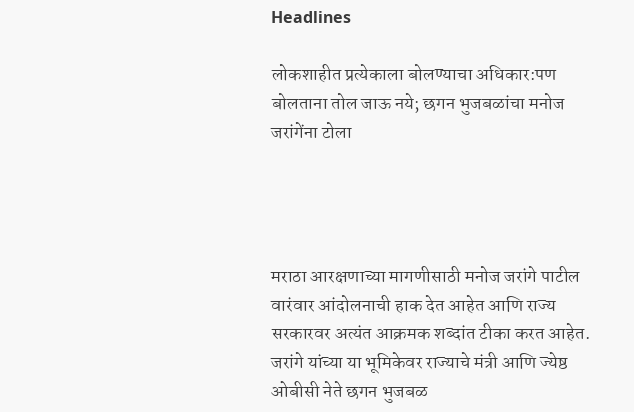Headlines

लोकशाहीत प्रत्येकाला बोलण्याचा अधिकार:पण बोलताना तोल जाऊ नये; छगन भुजबळांचा मनोज जरांगेंना टोला




मराठा आरक्षणाच्या मागणीसाठी मनोज जरांगे पाटील वारंवार आंदोलनाची हाक देत आहेत आणि राज्य सरकारवर अत्यंत आक्रमक शब्दांत टीका करत आहेत. जरांगे यांच्या या भूमिकेवर राज्याचे मंत्री आणि ज्येष्ठ ओबीसी नेते छगन भुजबळ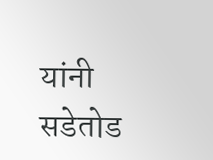यांनी सडेतोड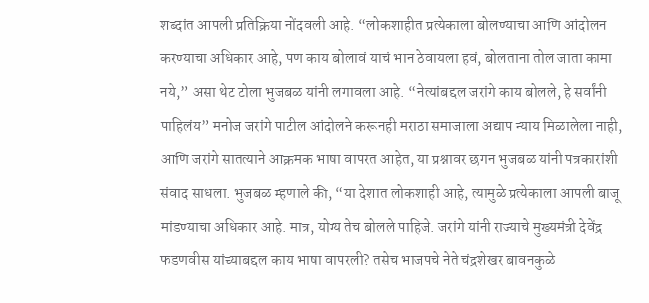शब्दांत आपली प्रतिक्रिया नोंदवली आहे. “लोकशाहीत प्रत्येकाला बोलण्याचा आणि आंदोलन करण्याचा अधिकार आहे, पण काय बोलावं याचं भान ठेवायला हवं, बोलताना तोल जाता कामा नये,” असा थेट टोला भुजबळ यांनी लगावला आहे. “नेत्यांबद्दल जरांगे काय बोलले, हे सर्वांनी पाहिलंय” मनोज जरांगे पाटील आंदोलने करूनही मराठा समाजाला अद्याप न्याय मिळालेला नाही, आणि जरांगे सातत्याने आक्रमक भाषा वापरत आहेत, या प्रश्नावर छगन भुजबळ यांनी पत्रकारांशी संवाद साधला. भुजबळ म्हणाले की, “या देशात लोकशाही आहे, त्यामुळे प्रत्येकाला आपली बाजू मांडण्याचा अधिकार आहे. मात्र, योग्य तेच बोलले पाहिजे. जरांगे यांनी राज्याचे मुख्यमंत्री देवेंद्र फडणवीस यांच्याबद्दल काय भाषा वापरली? तसेच भाजपचे नेते चंद्रशेखर बावनकुळे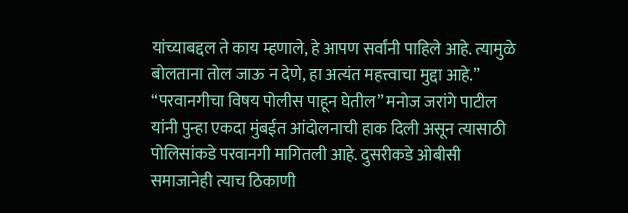यांच्याबद्दल ते काय म्हणाले, हे आपण सर्वांनी पाहिले आहे. त्यामुळे बोलताना तोल जाऊ न देणे, हा अत्यंत महत्त्वाचा मुद्दा आहे.” “परवानगीचा विषय पोलीस पाहून घेतील” मनोज जरांगे पाटील यांनी पुन्हा एकदा मुंबईत आंदोलनाची हाक दिली असून त्यासाठी पोलिसांकडे परवानगी मागितली आहे. दुसरीकडे ओबीसी समाजानेही त्याच ठिकाणी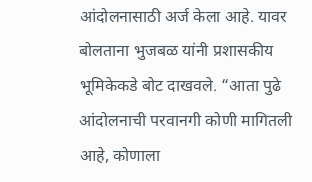आंदोलनासाठी अर्ज केला आहे. यावर बोलताना भुजबळ यांनी प्रशासकीय भूमिकेकडे बोट दाखवले. “आता पुढे आंदोलनाची परवानगी कोणी मागितली आहे, कोणाला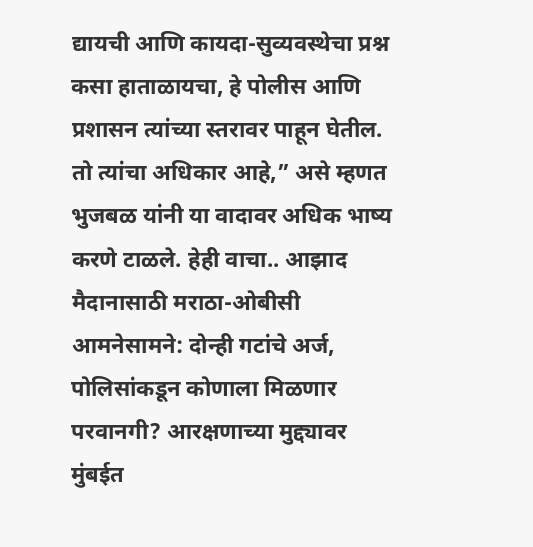द्यायची आणि कायदा-सुव्यवस्थेचा प्रश्न कसा हाताळायचा, हे पोलीस आणि प्रशासन त्यांच्या स्तरावर पाहून घेतील. तो त्यांचा अधिकार आहे,” असे म्हणत भुजबळ यांनी या वादावर अधिक भाष्य करणे टाळले. हेही वाचा.. आझाद मैदानासाठी मराठा-ओबीसी आमनेसामने: दोन्ही गटांचे अर्ज, पोलिसांकडून कोणाला मिळणार परवानगी? आरक्षणाच्या मुद्द्यावर मुंबईत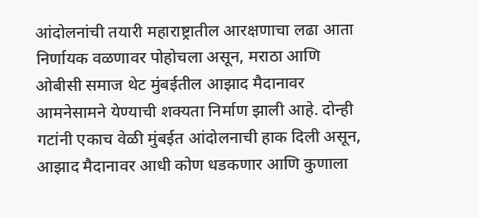आंदोलनांची तयारी महाराष्ट्रातील आरक्षणाचा लढा आता निर्णायक वळणावर पोहोचला असून, मराठा आणि ओबीसी समाज थेट मुंबईतील आझाद मैदानावर आमनेसामने येण्याची शक्यता निर्माण झाली आहे. दोन्ही गटांनी एकाच वेळी मुंबईत आंदोलनाची हाक दिली असून, आझाद मैदानावर आधी कोण धडकणार आणि कुणाला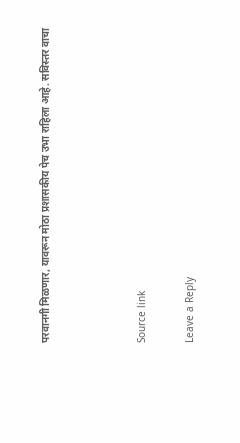परवानगी मिळणार, यावरून मोठा प्रशासकीय पेच उभा राहिला आहे. सविस्तर वाचा



Source link

Leave a Reply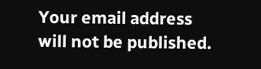Your email address will not be published.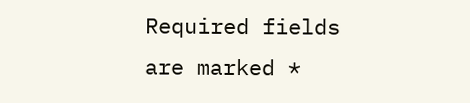Required fields are marked *